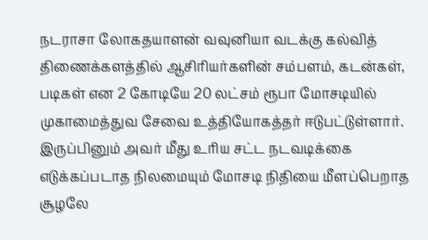நடராசா லோகதயாளன் வவுனியா வடக்கு கல்வித் திணைக்களத்தில் ஆசிரியர்களின் சம்பளம், கடன்கள், படிகள் என 2 கோடியே 20 லட்சம் ரூபா மோசடியில் முகாமைத்துவ சேவை உத்தியோகத்தர் ஈடுபட்டுள்ளார். இருப்பினும் அவர் மீது உரிய சட்ட நடவடிக்கை எடுக்கப்படாத நிலமையும் மோசடி நிதியை மீளப்பெறாத சூழலே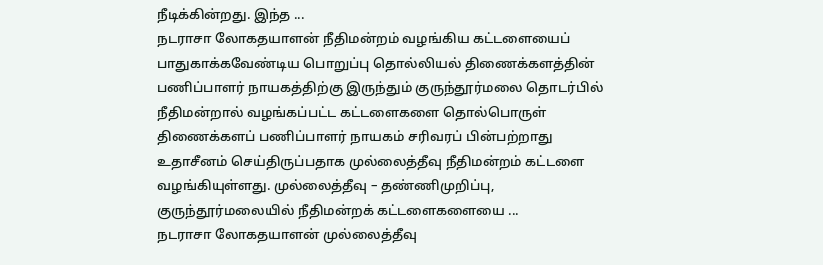நீடிக்கின்றது. இந்த ...
நடராசா லோகதயாளன் நீதிமன்றம் வழங்கிய கட்டளையைப் பாதுகாக்கவேண்டிய பொறுப்பு தொல்லியல் திணைக்களத்தின் பணிப்பாளர் நாயகத்திற்கு இருந்தும் குருந்தூர்மலை தொடர்பில் நீதிமன்றால் வழங்கப்பட்ட கட்டளைகளை தொல்பொருள் திணைக்களப் பணிப்பாளர் நாயகம் சரிவரப் பின்பற்றாது உதாசீனம் செய்திருப்பதாக முல்லைத்தீவு நீதிமன்றம் கட்டளை வழங்கியுள்ளது. முல்லைத்தீவு – தண்ணிமுறிப்பு, குருந்தூர்மலையில் நீதிமன்றக் கட்டளைகளையை ...
நடராசா லோகதயாளன் முல்லைத்தீவு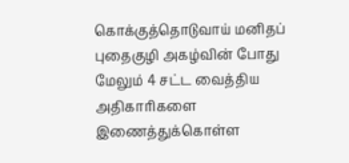கொக்குத்தொடுவாய் மனிதப் புதைகுழி அகழ்வின் போது மேலும் 4 சட்ட வைத்திய அதிகாரிகளை இணைத்துக்கொள்ள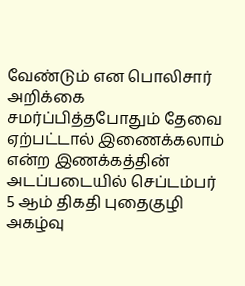வேண்டும் என பொலிசார் அறிக்கை சமர்ப்பித்தபோதும் தேவை ஏற்பட்டால் இணைக்கலாம் என்ற இணக்கத்தின் அடப்படையில் செப்டம்பர் 5 ஆம் திகதி புதைகுழி அகழ்வு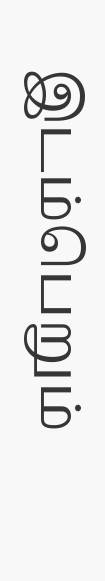இடம்பெறும்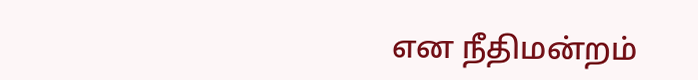என நீதிமன்றம்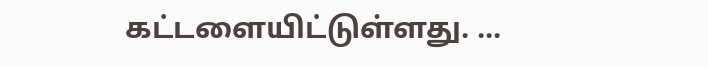கட்டளையிட்டுள்ளது. ...